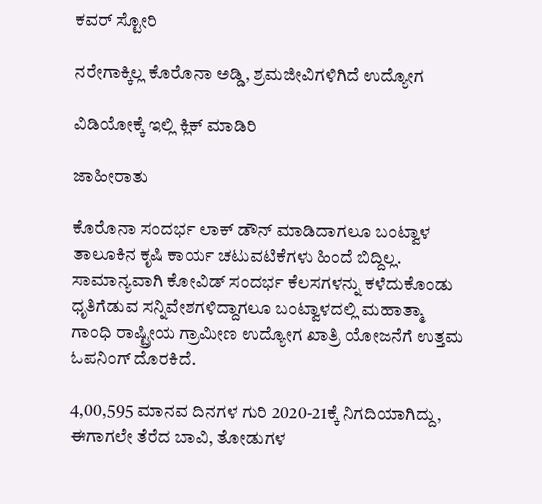ಕವರ್ ಸ್ಟೋರಿ

ನರೇಗಾಕ್ಕಿಲ್ಲ ಕೊರೊನಾ ಅಡ್ಡಿ, ಶ್ರಮಜೀವಿಗಳಿಗಿದೆ ಉದ್ಯೋಗ

ವಿಡಿಯೋಕ್ಕೆ ಇಲ್ಲಿ ಕ್ಲಿಕ್ ಮಾಡಿರಿ

ಜಾಹೀರಾತು

ಕೊರೊನಾ ಸಂದರ್ಭ ಲಾಕ್ ಡೌನ್ ಮಾಡಿದಾಗಲೂ ಬಂಟ್ವಾಳ ತಾಲೂಕಿನ ಕೃಷಿ ಕಾರ್ಯ ಚಟುವಟಿಕೆಗಳು ಹಿಂದೆ ಬಿದ್ದಿಲ್ಲ. ಸಾಮಾನ್ಯವಾಗಿ ಕೋವಿಡ್ ಸಂದರ್ಭ ಕೆಲಸಗಳನ್ನು ಕಳೆದುಕೊಂಡು ಧೃತಿಗೆಡುವ ಸನ್ನಿವೇಶಗಳಿದ್ದಾಗಲೂ ಬಂಟ್ವಾಳದಲ್ಲಿ ಮಹಾತ್ಮಾ ಗಾಂಧಿ ರಾಷ್ಟ್ರೀಯ ಗ್ರಾಮೀಣ ಉದ್ಯೋಗ ಖಾತ್ರಿ ಯೋಜನೆಗೆ ಉತ್ತಮ ಓಪನಿಂಗ್ ದೊರಕಿದೆ.

4,00,595 ಮಾನವ ದಿನಗಳ ಗುರಿ 2020-21ಕ್ಕೆ ನಿಗದಿಯಾಗಿದ್ದು, ಈಗಾಗಲೇ ತೆರೆದ ಬಾವಿ, ತೋಡುಗಳ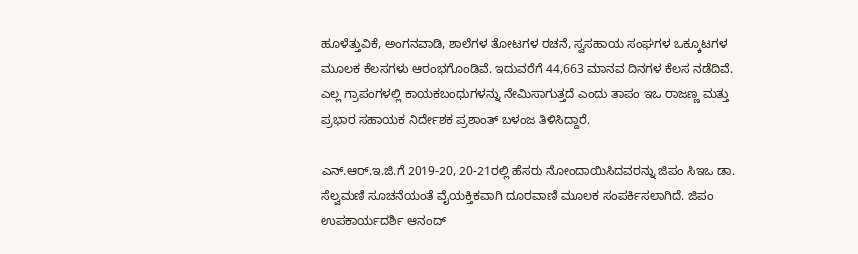ಹೂಳೆತ್ತುವಿಕೆ, ಅಂಗನವಾಡಿ, ಶಾಲೆಗಳ ತೋಟಗಳ ರಚನೆ, ಸ್ವಸಹಾಯ ಸಂಘಗಳ ಒಕ್ಕೂಟಗಳ ಮೂಲಕ ಕೆಲಸಗಳು ಆರಂಭಗೊಂಡಿವೆ. ಇದುವರೆಗೆ 44,663 ಮಾನವ ದಿನಗಳ ಕೆಲಸ ನಡೆದಿವೆ. ಎಲ್ಲ ಗ್ರಾಪಂಗಳಲ್ಲಿ ಕಾಯಕಬಂಧುಗಳನ್ನು ನೇಮಿಸಾಗುತ್ತದೆ ಎಂದು ತಾಪಂ ಇಒ ರಾಜಣ್ಣ ಮತ್ತು ಪ್ರಭಾರ ಸಹಾಯಕ ನಿರ್ದೇಶಕ ಪ್ರಶಾಂತ್ ಬಳಂಜ ತಿಳಿಸಿದ್ದಾರೆ.

ಎನ್.ಆರ್.ಇ.ಜಿ.ಗೆ 2019-20, 20-21ರಲ್ಲಿ ಹೆಸರು ನೋಂದಾಯಿಸಿದವರನ್ನು ಜಿಪಂ ಸಿಇಒ ಡಾ. ಸೆಲ್ವಮಣಿ ಸೂಚನೆಯಂತೆ ವೈಯಕ್ತಿಕವಾಗಿ ದೂರವಾಣಿ ಮೂಲಕ ಸಂಪರ್ಕಿಸಲಾಗಿದೆ. ಜಿಪಂ ಉಪಕಾರ್ಯದರ್ಶಿ ಆನಂದ್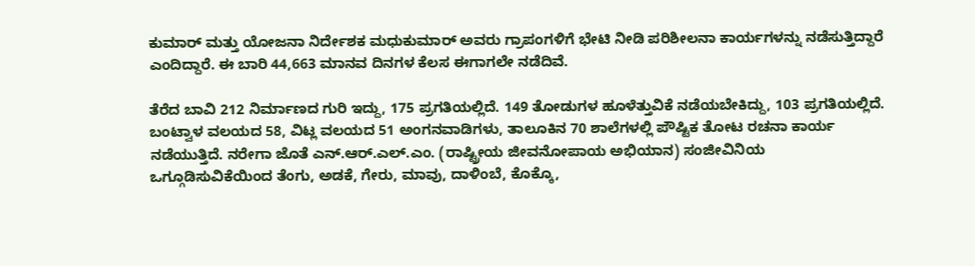ಕುಮಾರ್ ಮತ್ತು ಯೋಜನಾ ನಿರ್ದೇಶಕ ಮಧುಕುಮಾರ್ ಅವರು ಗ್ರಾಪಂಗಳಿಗೆ ಭೇಟಿ ನೀಡಿ ಪರಿಶೀಲನಾ ಕಾರ್ಯಗಳನ್ನು ನಡೆಸುತ್ತಿದ್ದಾರೆ ಎಂದಿದ್ದಾರೆ. ಈ ಬಾರಿ 44,663 ಮಾನವ ದಿನಗಳ ಕೆಲಸ ಈಗಾಗಲೇ ನಡೆದಿವೆ.

ತೆರೆದ ಬಾವಿ 212 ನಿರ್ಮಾಣದ ಗುರಿ ಇದ್ದು, 175 ಪ್ರಗತಿಯಲ್ಲಿದೆ. 149 ತೋಡುಗಳ ಹೂಳೆತ್ತುವಿಕೆ ನಡೆಯಬೇಕಿದ್ದು, 103 ಪ್ರಗತಿಯಲ್ಲಿದೆ. ಬಂಟ್ವಾಳ ವಲಯದ 58, ವಿಟ್ಲ ವಲಯದ 51 ಅಂಗನವಾಡಿಗಳು, ತಾಲೂಕಿನ 70 ಶಾಲೆಗಳಲ್ಲಿ ಪೌಷ್ಟಿಕ ತೋಟ ರಚನಾ ಕಾರ್ಯ ನಡೆಯುತ್ತಿದೆ. ನರೇಗಾ ಜೊತೆ ಎನ್.ಆರ್.ಎಲ್.ಎಂ. (ರಾಷ್ಟ್ರೀಯ ಜೀವನೋಪಾಯ ಅಭಿಯಾನ) ಸಂಜೀವಿನಿಯ ಒಗ್ಗೂಡಿಸುವಿಕೆಯಿಂದ ತೆಂಗು, ಅಡಕೆ, ಗೇರು, ಮಾವು, ದಾಳಿಂಬೆ, ಕೊಕ್ಕೊ,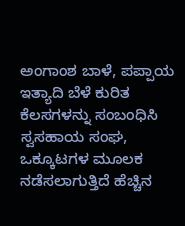ಅಂಗಾಂಶ ಬಾಳೆ, ಪಪ್ಪಾಯ ಇತ್ಯಾದಿ ಬೆಳೆ ಕುರಿತ ಕೆಲಸಗಳನ್ನು ಸಂಬಂಧಿಸಿ ಸ್ವಸಹಾಯ ಸಂಘ, ಒಕ್ಕೂಟಗಳ ಮೂಲಕ ನಡೆಸಲಾಗುತ್ತಿದೆ ಹೆಚ್ಚಿನ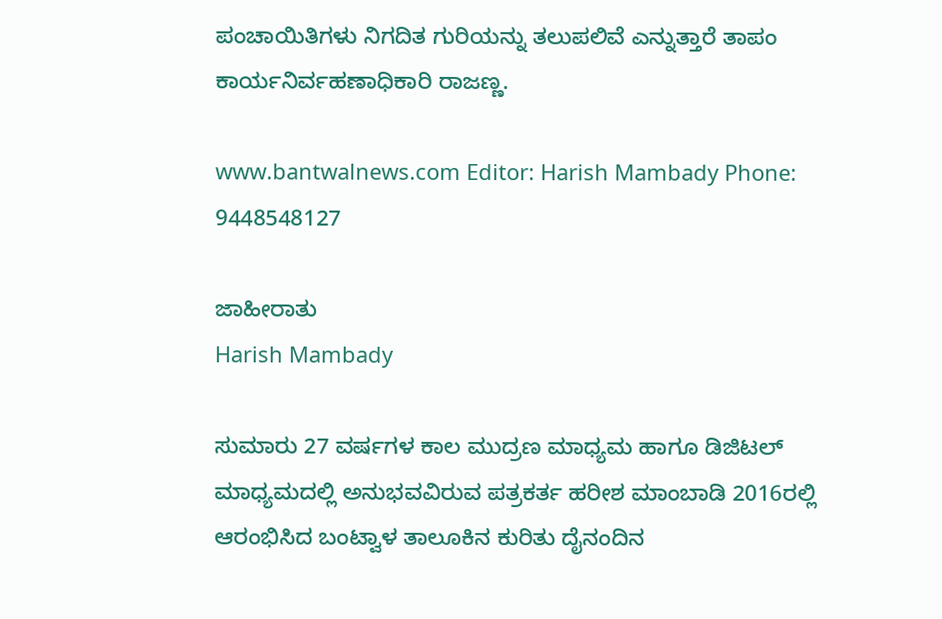ಪಂಚಾಯಿತಿಗಳು ನಿಗದಿತ ಗುರಿಯನ್ನು ತಲುಪಲಿವೆ ಎನ್ನುತ್ತಾರೆ ತಾಪಂ ಕಾರ್ಯನಿರ್ವಹಣಾಧಿಕಾರಿ ರಾಜಣ್ಣ.

www.bantwalnews.com Editor: Harish Mambady Phone: 9448548127

ಜಾಹೀರಾತು
Harish Mambady

ಸುಮಾರು 27 ವರ್ಷಗಳ ಕಾಲ ಮುದ್ರಣ ಮಾಧ್ಯಮ ಹಾಗೂ ಡಿಜಿಟಲ್ ಮಾಧ್ಯಮದಲ್ಲಿ ಅನುಭವವಿರುವ ಪತ್ರಕರ್ತ ಹರೀಶ ಮಾಂಬಾಡಿ 2016ರಲ್ಲಿ ಆರಂಭಿಸಿದ ಬಂಟ್ವಾಳ ತಾಲೂಕಿನ ಕುರಿತು ದೈನಂದಿನ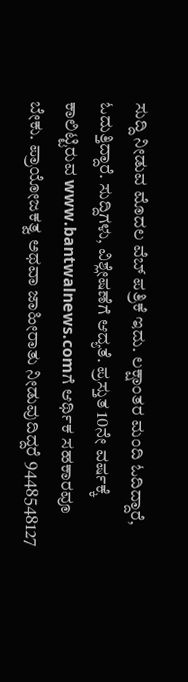ಸುದ್ದಿ ನೀಡುವ ಮೊದಲ ವೆಬ್ ಪತ್ರಿಕೆ ಇದು. ಲಕ್ಷಾಂತರ ಮಂದಿ ಓದಿದ್ದಾರೆ, ಓದುತ್ತಿದ್ದಾರೆ. ಸುದ್ದಿಗಳು, ವಿಶ್ಲೇಷಣೆಗೆ ಆದ್ಯತೆ. ಪ್ರಸ್ತುತ 10ನೇ ವರ್ಷಕ್ಕೆ ಕಾಲಿಟ್ಟಿರುವ www.bantwalnews.comಗೆ ಆರ್ಥಿಕ ಸಹಕಾರವೂ ಬೇಕು. ಪ್ರಾಯೋಜಕತ್ವ ಅಥವಾ ಜಾಹೀರಾತು ನೀಡುವುದಿದ್ದರೆ 9448548127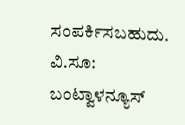ಸಂಪರ್ಕಿಸಬಹುದು. ವಿ.ಸೂ: ಬಂಟ್ವಾಳನ್ಯೂಸ್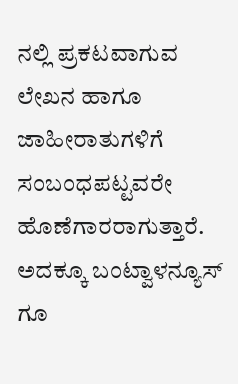ನಲ್ಲಿ ಪ್ರಕಟವಾಗುವ ಲೇಖನ ಹಾಗೂ ಜಾಹೀರಾತುಗಳಿಗೆ ಸಂಬಂಧಪಟ್ಟವರೇ ಹೊಣೆಗಾರರಾಗುತ್ತಾರೆ. ಅದಕ್ಕೂ ಬಂಟ್ವಾಳನ್ಯೂಸ್ ಗೂ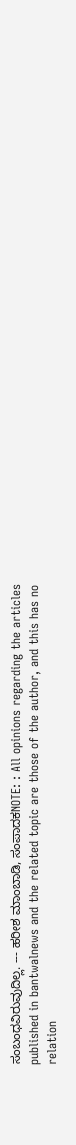ಸಂಬಂಧವಿರುವುದಿಲ್ಲ. --- ಹರೀಶ ಮಾಂಬಾಡಿ, ಸಂಪಾದಕNOTE: : All opinions regarding the articles published in bantwalnews and the related topic are those of the author, and this has no relation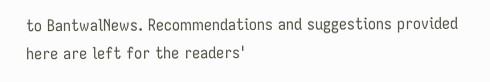to BantwalNews. Recommendations and suggestions provided here are left for the readers'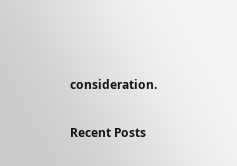consideration.

Recent Posts